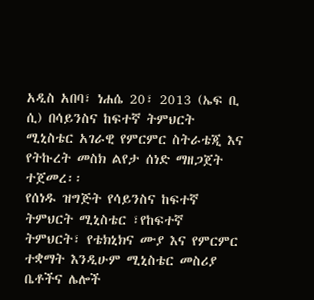አዲስ አበባ፣ ነሐሴ 20፣ 2013 (ኤፍ ቢ ሲ) በሳይንስና ከፍተኛ ትምህርት ሚኒስቴር አገራዊ የምርምር ስትራቴጂ እና የትኩረት መስክ ልየታ ሰነድ ማዘጋጀት ተጀመረ፡፡
የሰነዱ ዝግጅት የሳይንስና ከፍተኛ ትምህርት ሚኒስቴር ፣የከፍተኛ ትምህርት፣ የቴክኒክና ሙያ እና የምርምር ተቋማት እንዲሁም ሚኒስቴር መስሪያ ቤቶችና ሌሎች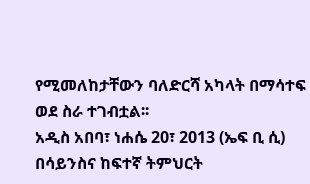የሚመለከታቸውን ባለድርሻ አካላት በማሳተፍ ወደ ስራ ተገብቷል፡፡
አዲስ አበባ፣ ነሐሴ 20፣ 2013 (ኤፍ ቢ ሲ) በሳይንስና ከፍተኛ ትምህርት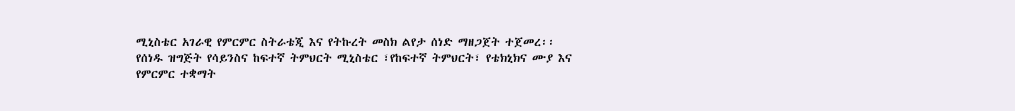ሚኒስቴር አገራዊ የምርምር ስትራቴጂ እና የትኩረት መስክ ልየታ ሰነድ ማዘጋጀት ተጀመረ፡፡
የሰነዱ ዝግጅት የሳይንስና ከፍተኛ ትምህርት ሚኒስቴር ፣የከፍተኛ ትምህርት፣ የቴክኒክና ሙያ እና የምርምር ተቋማት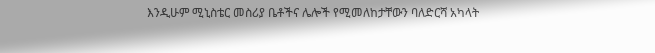እንዲሁም ሚኒስቴር መስሪያ ቤቶችና ሌሎች የሚመለከታቸውን ባለድርሻ አካላት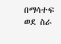በማሳተፍ ወደ ስራ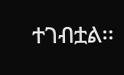ተገብቷል፡፡